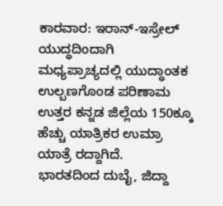ಕಾರವಾರ: ಇರಾನ್-ಇಸ್ರೇಲ್ ಯುದ್ಧದಿಂದಾಗಿ ಮಧ್ಯಪ್ರಾಚ್ಯದಲ್ಲಿ ಯುದ್ಧಾಂತಕ ಉಲ್ಬಣಗೊಂಡ ಪರಿಣಾಮ ಉತ್ತರ ಕನ್ನಡ ಜಿಲ್ಲೆಯ 150ಕ್ಕೂ ಹೆಚ್ಚು ಯಾತ್ರಿಕರ ಉಮ್ರಾ ಯಾತ್ರೆ ರದ್ದಾಗಿದೆ.
ಭಾರತದಿಂದ ದುಬೈ, ಜಿದ್ದಾ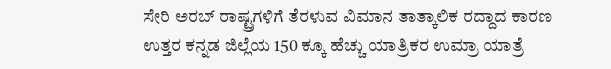ಸೇರಿ ಅರಬ್ ರಾಷ್ಟ್ರಗಳಿಗೆ ತೆರಳುವ ವಿಮಾನ ತಾತ್ಕಾಲಿಕ ರದ್ದಾದ ಕಾರಣ ಉತ್ತರ ಕನ್ನಡ ಜಿಲ್ಲೆಯ 150 ಕ್ಕೂ ಹೆಚ್ಚು ಯಾತ್ರಿಕರ ಉಮ್ರಾ ಯಾತ್ರೆ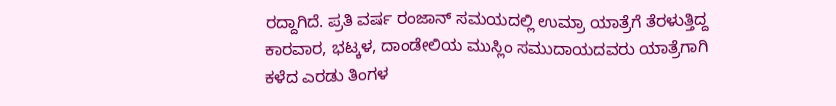ರದ್ದಾಗಿದೆ. ಪ್ರತಿ ವರ್ಷ ರಂಜಾನ್ ಸಮಯದಲ್ಲಿ ಉಮ್ರಾ ಯಾತ್ರೆಗೆ ತೆರಳುತ್ತಿದ್ದ ಕಾರವಾರ, ಭಟ್ಕಳ, ದಾಂಡೇಲಿಯ ಮುಸ್ಲಿಂ ಸಮುದಾಯದವರು ಯಾತ್ರೆಗಾಗಿ ಕಳೆದ ಎರಡು ತಿಂಗಳ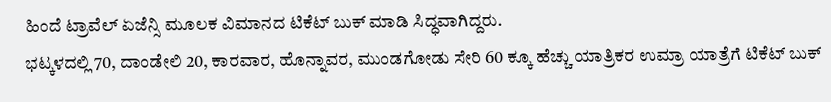ಹಿಂದೆ ಟ್ರಾವೆಲ್ ಏಜೆನ್ಸಿ ಮೂಲಕ ವಿಮಾನದ ಟಿಕೆಟ್ ಬುಕ್ ಮಾಡಿ ಸಿದ್ಧವಾಗಿದ್ದರು.
ಭಟ್ಕಳದಲ್ಲಿ 70, ದಾಂಡೇಲಿ 20, ಕಾರವಾರ, ಹೊನ್ನಾವರ, ಮುಂಡಗೋಡು ಸೇರಿ 60 ಕ್ಕೂ ಹೆಚ್ಚು ಯಾತ್ರಿಕರ ಉಮ್ರಾ ಯಾತ್ರೆಗೆ ಟಿಕೆಟ್ ಬುಕ್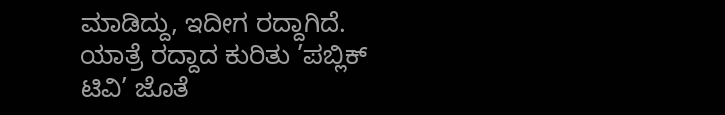ಮಾಡಿದ್ದು, ಇದೀಗ ರದ್ದಾಗಿದೆ. ಯಾತ್ರೆ ರದ್ದಾದ ಕುರಿತು ’ಪಬ್ಲಿಕ್ ಟಿವಿ’ ಜೊತೆ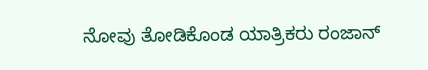ನೋವು ತೋಡಿಕೊಂಡ ಯಾತ್ರಿಕರು ರಂಜಾನ್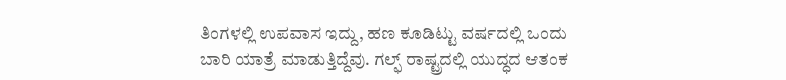ತಿಂಗಳಲ್ಲಿ ಉಪವಾಸ ಇದ್ದು, ಹಣ ಕೂಡಿಟ್ಟು ವರ್ಷದಲ್ಲಿ ಒಂದು ಬಾರಿ ಯಾತ್ರೆ ಮಾಡುತ್ತಿದ್ದೆವು. ಗಲ್ಫ್ ರಾಷ್ಟ್ರದಲ್ಲಿ ಯುದ್ಧದ ಆತಂಕ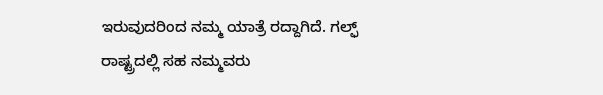ಇರುವುದರಿಂದ ನಮ್ಮ ಯಾತ್ರೆ ರದ್ದಾಗಿದೆ. ಗಲ್ಫ್ ರಾಷ್ಟ್ರದಲ್ಲಿ ಸಹ ನಮ್ಮವರು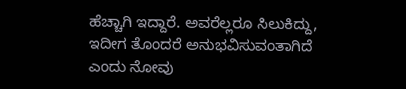ಹೆಚ್ಚಾಗಿ ಇದ್ದಾರೆ. ಅವರೆಲ್ಲರೂ ಸಿಲುಕಿದ್ದು, ಇದೀಗ ತೊಂದರೆ ಅನುಭವಿಸುವಂತಾಗಿದೆ ಎಂದು ನೋವು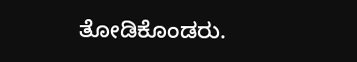ತೋಡಿಕೊಂಡರು.